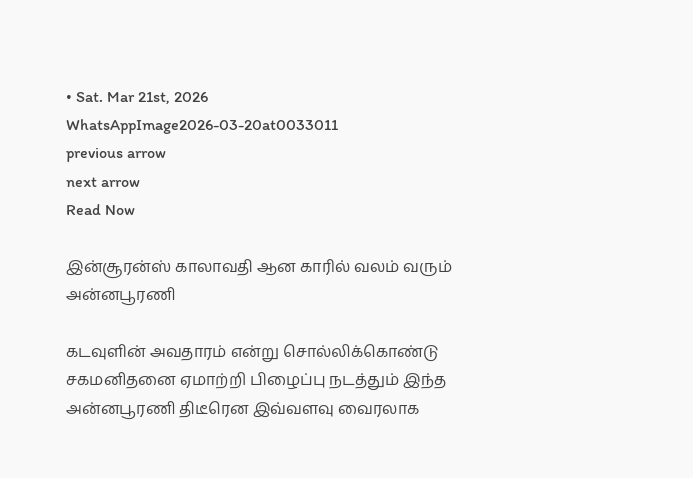• Sat. Mar 21st, 2026
WhatsAppImage2026-03-20at0033011
previous arrow
next arrow
Read Now

இன்சூரன்ஸ் காலாவதி ஆன காரில் வலம் வரும் அன்னபூரணி

கடவுளின் அவதாரம் என்று சொல்லிக்கொண்டு சகமனிதனை ஏமாற்றி பிழைப்பு நடத்தும் இந்த அன்னபூரணி திடீரென இவ்வளவு வைரலாக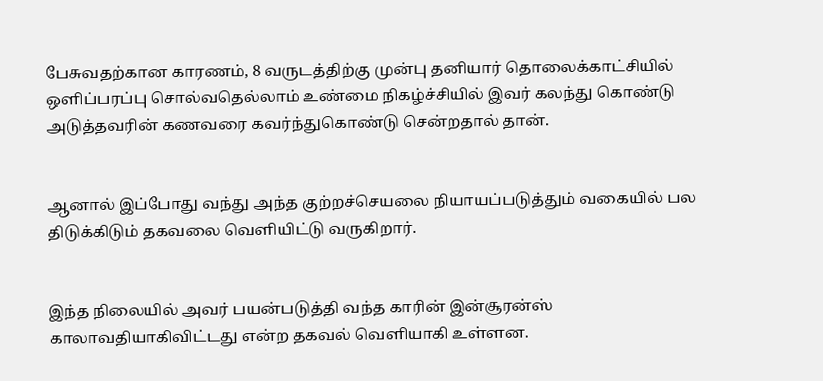பேசுவதற்கான காரணம், 8 வருடத்திற்கு முன்பு தனியார் தொலைக்காட்சியில் ஒளிப்பரப்பு சொல்வதெல்லாம் உண்மை நிகழ்ச்சியில் இவர் கலந்து கொண்டு அடுத்தவரின் கணவரை கவர்ந்துகொண்டு சென்றதால் தான்.


ஆனால் இப்போது வந்து அந்த குற்றச்செயலை நியாயப்படுத்தும் வகையில் பல திடுக்கிடும் தகவலை வெளியிட்டு வருகிறார்.


இந்த நிலையில் அவர் பயன்படுத்தி வந்த காரின் இன்சூரன்ஸ் காலாவதியாகிவிட்டது என்ற தகவல் வெளியாகி உள்ளன.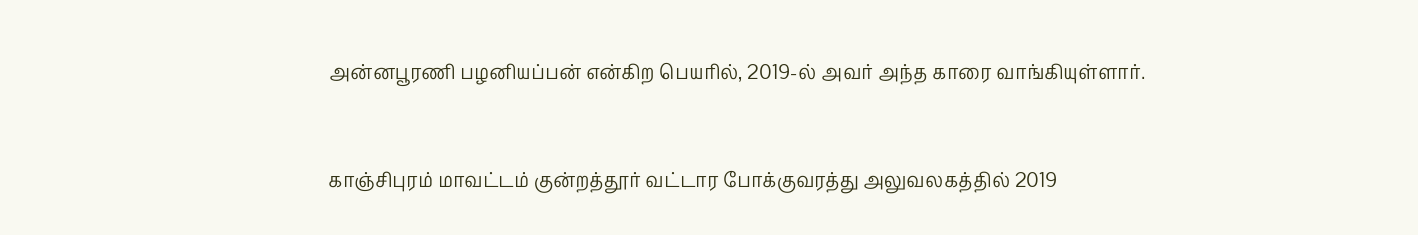அன்னபூரணி பழனியப்பன் என்கிற பெயரில், 2019-ல் அவர் அந்த காரை வாங்கியுள்ளார்.


காஞ்சிபுரம் மாவட்டம் குன்றத்தூர் வட்டார போக்குவரத்து அலுவலகத்தில் 2019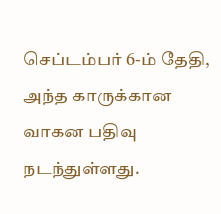செப்டம்பர் 6-ம் தேதி, அந்த காருக்கான வாகன பதிவு நடந்துள்ளது.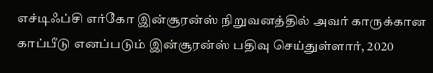எச்டிஃப்சி எர்கோ இன்சூரன்ஸ் நிறுவனத்தில் அவர் காருக்கான காப்பீடு எனப்படும் இன்சூரன்ஸ் பதிவு செய்துள்ளார், 2020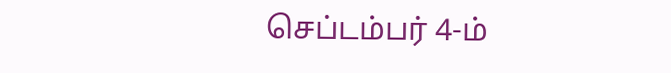செப்டம்பர் 4-ம்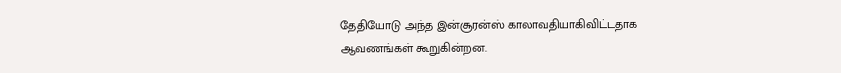தேதியோடு அந்த இன்சூரன்ஸ் காலாவதியாகிவிட்டதாக ஆவணங்கள் கூறுகின்றன.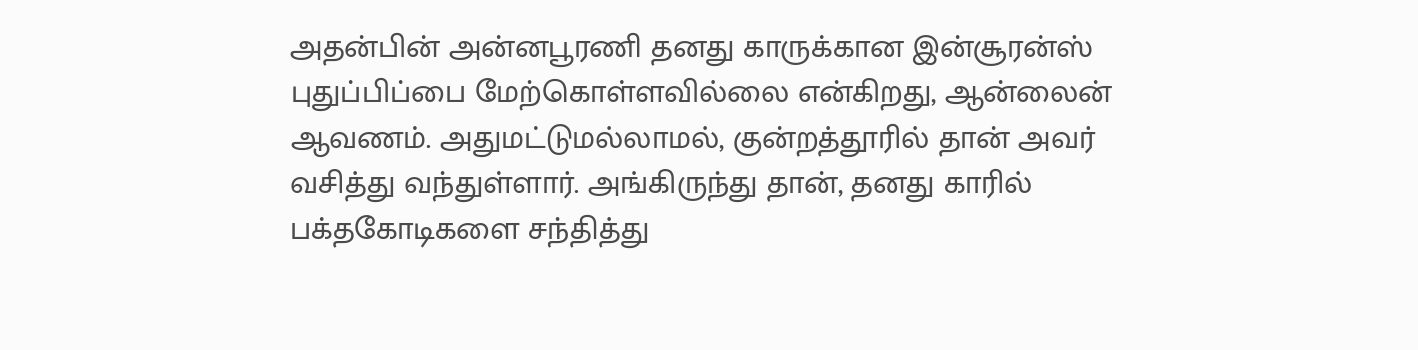அதன்பின் அன்னபூரணி தனது காருக்கான இன்சூரன்ஸ் புதுப்பிப்பை மேற்கொள்ளவில்லை என்கிறது, ஆன்லைன் ஆவணம். அதுமட்டுமல்லாமல், குன்றத்தூரில் தான் அவர் வசித்து வந்துள்ளார். அங்கிருந்து தான், தனது காரில் பக்தகோடிகளை சந்தித்து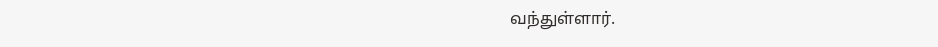வந்துள்ளார்.